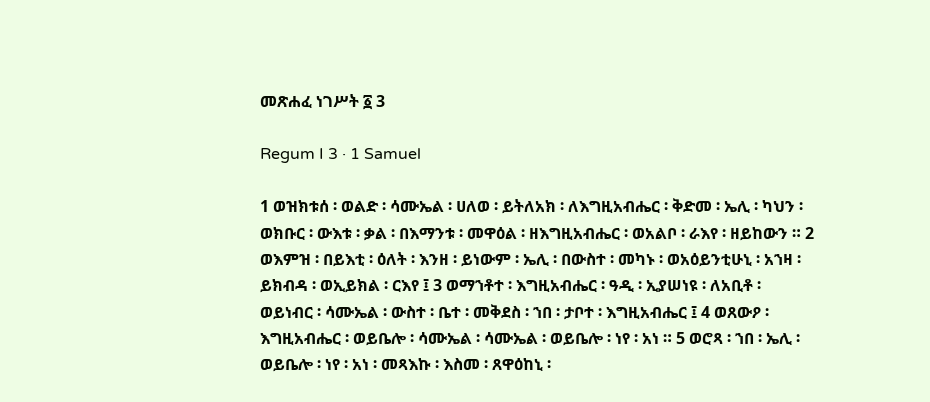መጽሐፈ ነገሥት ፩ 3

Regum I 3 · 1 Samuel

1 ወዝክቱሰ ፡ ወልድ ፡ ሳሙኤል ፡ ሀለወ ፡ ይትለአክ ፡ ለእግዚአብሔር ፡ ቅድመ ፡ ኤሊ ፡ ካህን ፡ ወክቡር ፡ ውእቱ ፡ ቃል ፡ በእማንቱ ፡ መዋዕል ፡ ዘእግዚአብሔር ፡ ወአልቦ ፡ ራእየ ፡ ዘይከውን ። 2 ወእምዝ ፡ በይእቲ ፡ ዕለት ፡ እንዘ ፡ ይነውም ፡ ኤሊ ፡ በውስተ ፡ መካኑ ፡ ወአዕይንቲሁኒ ፡ አኀዛ ፡ ይክብዳ ፡ ወኢይክል ፡ ርእየ ፤ 3 ወማኀቶተ ፡ እግዚአብሔር ፡ ዓዲ ፡ ኢያሠነዩ ፡ ለአቢቶ ፡ ወይነብር ፡ ሳሙኤል ፡ ውስተ ፡ ቤተ ፡ መቅደስ ፡ ኀበ ፡ ታቦተ ፡ እግዚአብሔር ፤ 4 ወጸውዖ ፡ እግዚአብሔር ፡ ወይቤሎ ፡ ሳሙኤል ፡ ሳሙኤል ፡ ወይቤሎ ፡ ነየ ፡ አነ ። 5 ወሮጻ ፡ ኀበ ፡ ኤሊ ፡ ወይቤሎ ፡ ነየ ፡ አነ ፡ መጻእኩ ፡ እስመ ፡ ጸዋዕከኒ ፡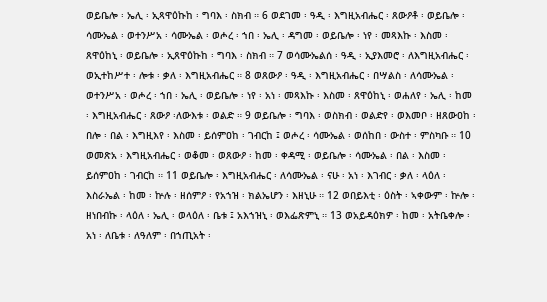ወይቤሎ ፡ ኤሊ ፡ ኢጻዋዕኩከ ፡ ግባእ ፡ ስክብ ። 6 ወደገመ ፡ ዓዲ ፡ እግዚአብሔር ፡ ጸውዖቶ ፡ ወይቤሎ ፡ ሳሙኤል ፡ ወተንሥአ ፡ ሳሙኤል ፡ ወሖረ ፡ ኀበ ፡ ኤሊ ፡ ዳግመ ፡ ወይቤሎ ፡ ነየ ፡ መጻእኩ ፡ እስመ ፡ ጸዋዕከኒ ፡ ወይቤሎ ፡ ኢጸዋዕኩከ ፡ ግባእ ፡ ስክብ ። 7 ወሳሙኤልሰ ፡ ዓዲ ፡ ኢያእመሮ ፡ ለእግዚአብሔር ፡ ወኢተከሥተ ፡ ሎቱ ፡ ቃለ ፡ እግዚአብሔር ። 8 ወጸውዖ ፡ ዓዲ ፡ እግዚአብሔር ፡ በሣልስ ፡ ለሳሙኤል ፡ ወተንሥአ ፡ ወሖረ ፡ ኀበ ፡ ኤሊ ፡ ወይቤሎ ፡ ነየ ፡ አነ ፡ መጻእኩ ፡ እስመ ፡ ጸዋዕከኒ ፡ ወሐለየ ፡ ኤሊ ፡ ከመ ፡ እግዚአብሔር ፡ ጸውዖ ፡ለውእቱ ፡ ወልድ ። 9 ወይቤሎ ፡ ግባእ ፡ ወስክብ ፡ ወልድየ ፡ ወእመቦ ፡ ዘጸውዐከ ፡ በሎ ፡ በል ፡ እግዚእየ ፡ እስመ ፡ ይሰምዐከ ፡ ገብርከ ፤ ወሖረ ፡ ሳሙኤል ፡ ወሰከበ ፡ ውስተ ፡ ምስካቡ ። 10 ወመጽአ ፡ እግዚአብሔር ፡ ወቆመ ፡ ወጸውዖ ፡ ከመ ፡ ቀዳሚ ፡ ወይቤሎ ፡ ሳሙኤል ፡ በል ፡ እስመ ፡ ይሰምዐከ ፡ ገብርከ ። 11 ወይቤሎ ፡ እግዚአብሔር ፡ ለሳሙኤል ፡ ናሁ ፡ አነ ፡ እገብር ፡ ቃለ ፡ ላዕለ ፡ እስራኤል ፡ ከመ ፡ ኵሉ ፡ ዘሰምዖ ፡ የአኀዝ ፡ ክልኤሆን ፡ እዘኒሁ ። 12 ወበይእቲ ፡ ዕስት ፡ ኣቀውም ፡ ኵሎ ፡ ዘነበብኩ ፡ ላዕለ ፡ ኤሊ ፡ ወላዕለ ፡ ቤቱ ፤ አእኀዝኒ ፡ ወእፌጽምኒ ። 13 ወአይዳዕክዎ ፡ ከመ ፡ አትቤቀሎ ፡ አነ ፡ ለቤቱ ፡ ለዓለም ፡ በኀጢአት ፡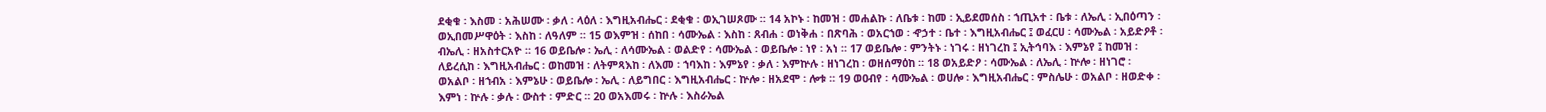ደቂቁ ፡ እስመ ፡ አሕሠሙ ፡ ቃለ ፡ ላዕለ ፡ እግዚአብሔር ፡ ደቂቁ ፡ ወኢገሠጾሙ ። 14 አኮኑ ፡ ከመዝ ፡ መሐልኩ ፡ ለቤቱ ፡ ከመ ፡ ኢይደመሰስ ፡ ኀጢአተ ፡ ቤቱ ፡ ለኤሊ ፡ ኢበዕጣን ፡ ወኢበመሥዋዕት ፡ እስከ ፡ ለዓለም ። 15 ወእምዝ ፡ ሰከበ ፡ ሳሙኤል ፡ እስከ ፡ ጸብሐ ፡ ወነቅሐ ፡ በጽባሕ ፡ ወአርኀወ ፡ ኆኃተ ፡ ቤተ ፡ እግዚአብሔር ፤ ወፈርሀ ፡ ሳሙኤል ፡ አይድዖቶ ፡ ብኤሊ ፡ ዘአስተርአዮ ። 16 ወይቤሎ ፡ ኤሊ ፡ ለሳሙኤል ፡ ወልድየ ፡ ሳሙኤል ፡ ወይቤሎ ፡ ነየ ፡ አነ ። 17 ወይቤሎ ፡ ምንትኑ ፡ ነገሩ ፡ ዘነገረከ ፤ ኢትኅባእ ፡ እምኔየ ፤ ከመዝ ፡ ለይረሲከ ፡ እግዚአብሔር ፡ ወከመዝ ፡ ለትምጻእከ ፡ ለእመ ፡ ኀባእከ ፡ እምኔየ ፡ ቃለ ፡ እምኵሉ ፡ ዘነገረከ ፡ ወዘሰማዕከ ። 18 ወአይድዖ ፡ ሳሙኤል ፡ ለኤሊ ፡ ኵሎ ፡ ዘነገሮ ፡ ወአልቦ ፡ ዘኀብአ ፡ እምኔሁ ፡ ወይቤሎ ፡ ኤሊ ፡ ለይግበር ፡ እግዚአብሔር ፡ ኵሎ ፡ ዘአደሞ ፡ ሎቱ ። 19 ወዐብየ ፡ ሳሙኤል ፡ ወሀሎ ፡ እግዚአብሔር ፡ ምስሌሁ ፡ ወአልቦ ፡ ዘወድቀ ፡ እምነ ፡ ኵሉ ፡ ቃሉ ፡ ውስተ ፡ ምድር ። 20 ወአእመሩ ፡ ኵሉ ፡ እስራኤል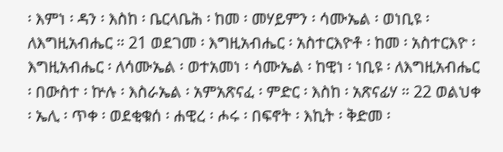፡ እምነ ፡ ዳን ፡ እስከ ፡ ቤርላቤሕ ፡ ከመ ፡ መሃይምን ፡ ሳሙኤል ፡ ወነቢዩ ፡ ለእግዚአብሔር ። 21 ወደገመ ፡ እግዚአብሔር ፡ አስተርእዮቶ ፡ ከመ ፡ አስተርእዮ ፡ እግዚአብሔር ፡ ለሳሙኤል ፡ ወተአመነ ፡ ሳሙኤል ፡ ከዊነ ፡ ነቢዩ ፡ ለእግዚአብሔር ፡ በውስተ ፡ ኵሉ ፡ እስራኤል ፡ አምአጽናፈ ፡ ምድር ፡ እስከ ፡ አጽናፊሃ ። 22 ወልህቀ ፡ ኤሊ ፡ ጥቀ ፡ ወደቂቁሰ ፡ ሐዊረ ፡ ሖሩ ፡ በፍኖት ፡ እኪት ፡ ቅድመ ፡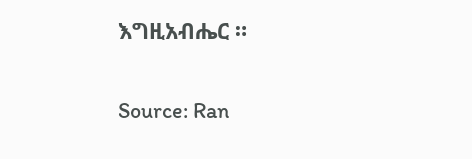እግዚአብሔር ።

Source: Ran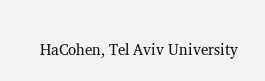HaCohen, Tel Aviv University